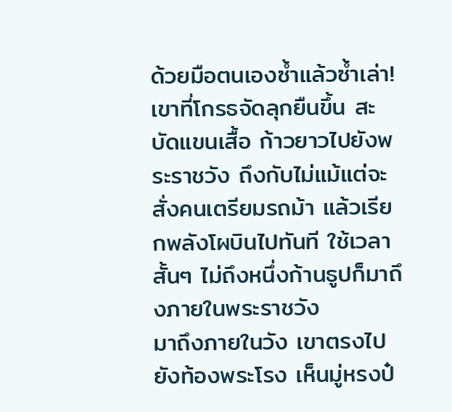ด้วยมือตนเองซ้ำแล้วซ้ำเล่า!
เขาที่โกรธจัดลุกยืนขึ้น สะบัดแขนเสื้อ ก้าวยาวไปยังพระราชวัง ถึงกับไม่แม้แต่จะสั่งคนเตรียมรถม้า แล้วเรียกพลังโผบินไปทันที ใช้เวลาสั้นๆ ไม่ถึงหนึ่งก้านธูปก็มาถึงภายในพระราชวัง
มาถึงภายในวัง เขาตรงไปยังท้องพระโรง เห็นมู่หรงป๋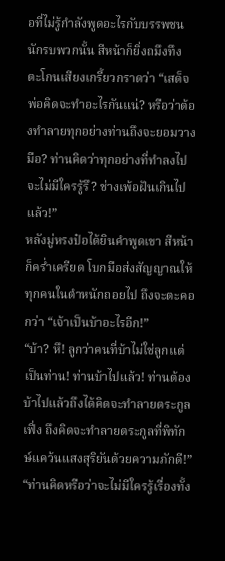อที่ไม่รู้กำลังพูดอะไรกับบรรพชนนักรบพวกนั้น สีหน้าก็ยิ่งถมึงทึง ตะโกนเสียงเกรี้ยวกราดว่า “เสด็จพ่อคิดจะทำอะไรกันแน่? หรือว่าต้องทำลายทุกอย่างท่านถึงจะยอมวางมือ? ท่านคิดว่าทุกอย่างที่ทำลงไปจะไม่มีใครรู้รึ? ช่างเพ้อฝันเกินไปแล้ว!”
หลังมู่หรงป๋อได้ยินคำพูดเขา สีหน้าก็คร่ำเครียด โบกมือส่งสัญญาณให้ทุกคนในตำหนักถอยไป ถึงจะตะคอกว่า “เจ้าเป็นบ้าอะไรอีก!”
“บ้า? หึ! ลูกว่าคนที่บ้าไม่ใช่ลูกแต่เป็นท่าน! ท่านบ้าไปแล้ว! ท่านต้องบ้าไปแล้วถึงได้คิดจะทำลายตระกูลเฟิ่ง ถึงคิดจะทำลายตระกูลที่พิทักษ์แคว้นแสงสุริยันด้วยความภักดี!”
“ท่านคิดหรือว่าจะไม่มีใครรู้เรื่องทั้ง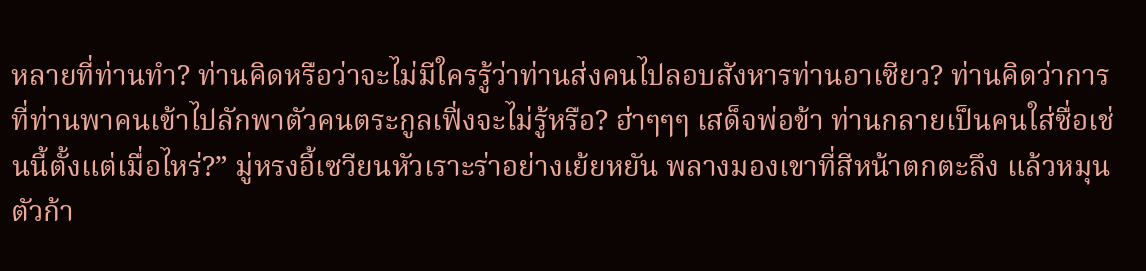หลายที่ท่านทำ? ท่านคิดหรือว่าจะไม่มีใครรู้ว่าท่านส่งคนไปลอบสังหารท่านอาเซียว? ท่านคิดว่าการที่ท่านพาคนเข้าไปลักพาตัวคนตระกูลเฟิ่งจะไม่รู้หรือ? ฮ่าๆๆๆ เสด็จพ่อข้า ท่านกลายเป็นคนใส่ซื่อเช่นนี้ตั้งแต่เมื่อไหร่?” มู่หรงอี้เซวียนหัวเราะร่าอย่างเย้ยหยัน พลางมองเขาที่สีหน้าตกตะลึง แล้วหมุนตัวก้า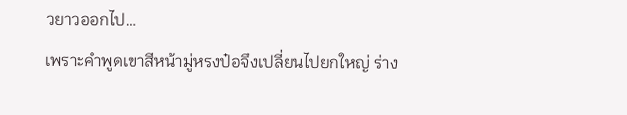วยาวออกไป…
เพราะคำพูดเขาสีหน้ามู่หรงป๋อจึงเปลี่ยนไปยกใหญ่ ร่าง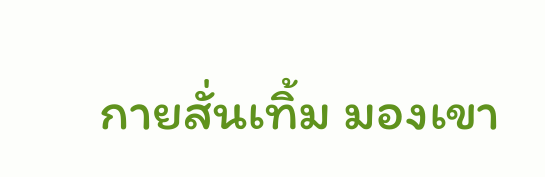กายสั่นเทิ้ม มองเขา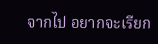จากไป อยากจะเรียก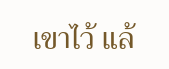เขาไว้ แล้